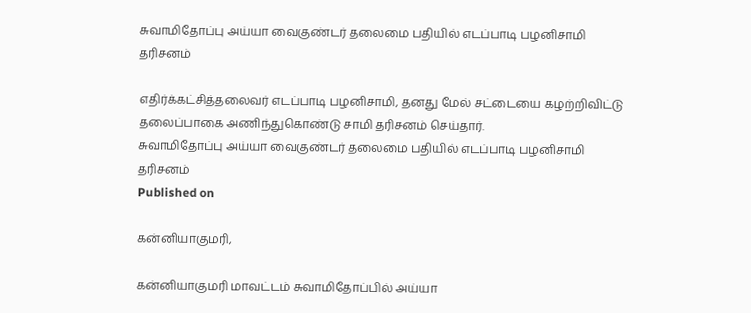சுவாமிதோப்பு அய்யா வைகுண்டர் தலைமை பதியில் எடப்பாடி பழனிசாமி தரிசனம்

எதிர்க்கட்சித்தலைவர் எடப்பாடி பழனிசாமி, தனது மேல் சட்டையை கழற்றிவிட்டு தலைப்பாகை அணிந்துகொண்டு சாமி தரிசனம் செய்தார்.
சுவாமிதோப்பு அய்யா வைகுண்டர் தலைமை பதியில் எடப்பாடி பழனிசாமி தரிசனம்
Published on

கன்னியாகுமரி,

கன்னியாகுமரி மாவட்டம் சுவாமிதோப்பில் அய்யா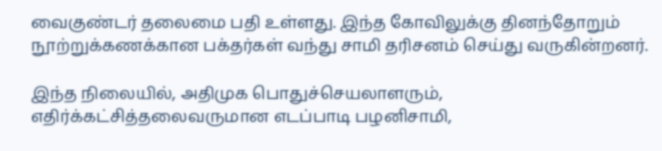வைகுண்டர் தலைமை பதி உள்ளது. இந்த கோவிலுக்கு தினந்தோறும் நூற்றுக்கணக்கான பக்தர்கள் வந்து சாமி தரிசனம் செய்து வருகின்றனர்.

இந்த நிலையில், அதிமுக பொதுச்செயலாளரும், எதிர்க்கட்சித்தலைவருமான எடப்பாடி பழனிசாமி,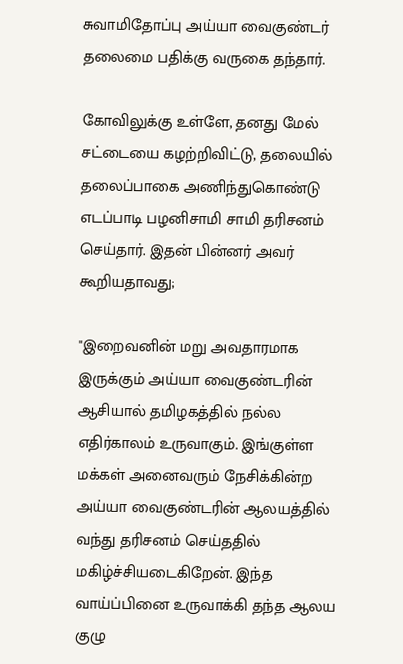சுவாமிதோப்பு அய்யா வைகுண்டர் தலைமை பதிக்கு வருகை தந்தார்.

கோவிலுக்கு உள்ளே, தனது மேல் சட்டையை கழற்றிவிட்டு, தலையில் தலைப்பாகை அணிந்துகொண்டு எடப்பாடி பழனிசாமி சாமி தரிசனம் செய்தார். இதன் பின்னர் அவர் கூறியதாவது;

"இறைவனின் மறு அவதாரமாக இருக்கும் அய்யா வைகுண்டரின் ஆசியால் தமிழகத்தில் நல்ல எதிர்காலம் உருவாகும். இங்குள்ள மக்கள் அனைவரும் நேசிக்கின்ற அய்யா வைகுண்டரின் ஆலயத்தில் வந்து தரிசனம் செய்ததில் மகிழ்ச்சியடைகிறேன். இந்த வாய்ப்பினை உருவாக்கி தந்த ஆலய குழு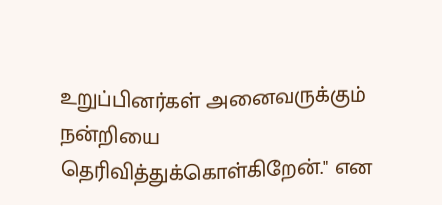உறுப்பினர்கள் அனைவருக்கும் நன்றியை தெரிவித்துக்கொள்கிறேன்." என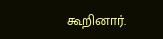கூறினார்.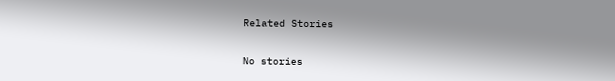Related Stories

No stories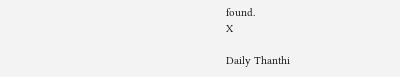found.
X

Daily Thanthi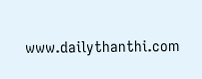www.dailythanthi.com